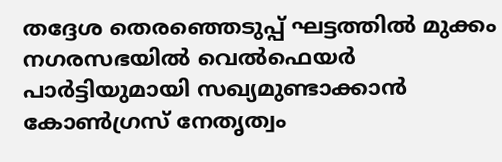തദ്ദേശ തെരഞ്ഞെടുപ്പ് ഘട്ടത്തില്‍ മുക്കം നഗരസഭയില്‍ വെല്‍ഫെയര്‍ പാര്‍ട്ടിയുമായി സഖ്യമുണ്ടാക്കാന്‍ കോണ്‍ഗ്രസ് നേതൃത്വം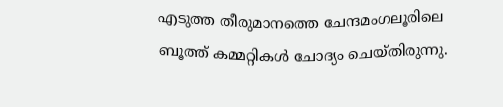എടുത്ത തീരുമാനത്തെ ചേന്ദമംഗലൂരിലെ ബൂത്ത് കമ്മറ്റികള്‍ ചോദ്യം ചെയ്തിരുന്നു.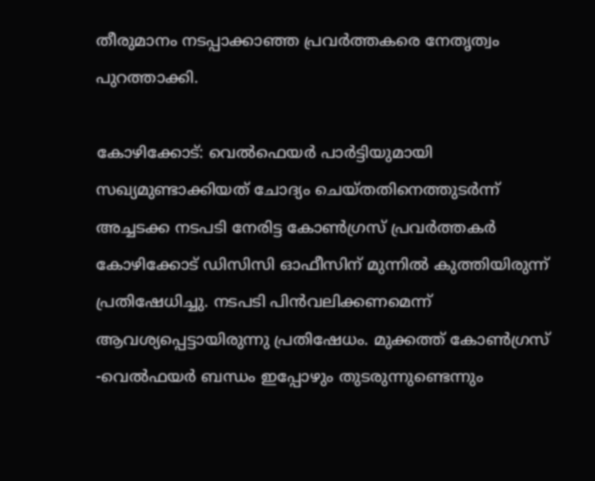തീരുമാനം നടപ്പാക്കാഞ്ഞ പ്രവര്‍ത്തകരെ നേതൃത്വം പുറത്താക്കി.

കോഴിക്കോട്: വെല്‍ഫെയര്‍ പാര്‍ട്ടിയുമായി സഖ്യമുണ്ടാക്കിയത് ചോദ്യം ചെയ്തതിനെത്തുടര്‍ന്ന് അച്ചടക്ക നടപടി നേരിട്ട കോണ്‍ഗ്രസ് പ്രവര്‍ത്തകര്‍ കോഴിക്കോട് ഡിസിസി ഓഫീസിന് മുന്നില്‍ കുത്തിയിരുന്ന് പ്രതിഷേധിച്ചു. നടപടി പിന്‍വലിക്കണമെന്ന് ആവശ്യപ്പെട്ടായിരുന്നു പ്രതിഷേധം. മുക്കത്ത് കോണ്‍ഗ്രസ് -വെല്‍ഫയര്‍ ബന്ധം ഇപ്പോഴും തുടരുന്നുണ്ടെന്നും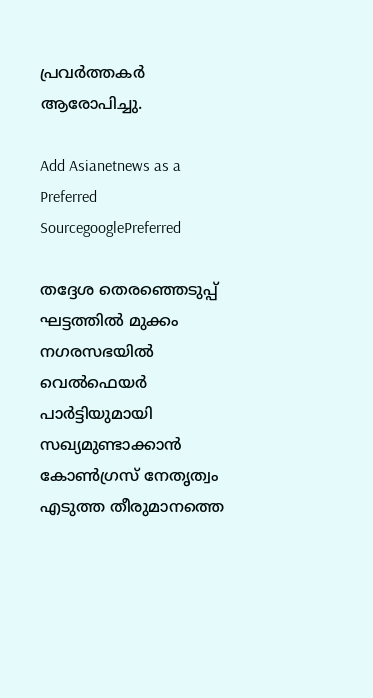പ്രവര്‍ത്തകര്‍ ആരോപിച്ചു.

Add Asianetnews as a Preferred SourcegooglePreferred

തദ്ദേശ തെരഞ്ഞെടുപ്പ് ഘട്ടത്തില്‍ മുക്കം നഗരസഭയില്‍ വെല്‍ഫെയര്‍ പാര്‍ട്ടിയുമായി സഖ്യമുണ്ടാക്കാന്‍ കോണ്‍ഗ്രസ് നേതൃത്വം എടുത്ത തീരുമാനത്തെ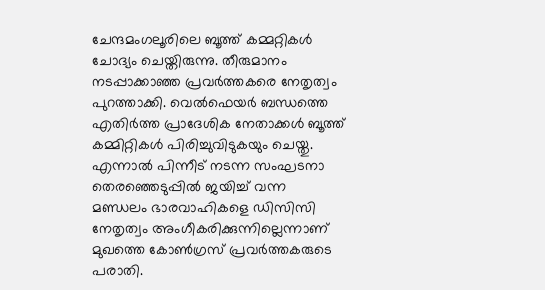ചേന്ദമംഗലൂരിലെ ബൂത്ത് കമ്മറ്റികള്‍ ചോദ്യം ചെയ്തിരുന്നു. തീരുമാനം നടപ്പാക്കാഞ്ഞ പ്രവര്‍ത്തകരെ നേതൃത്വം പുറത്താക്കി. വെല്‍ഫെയര്‍ ബന്ധത്തെ എതിര്‍ത്ത പ്രാദേശിക നേതാക്കള്‍ ബൂത്ത് കമ്മിറ്റികള്‍ പിരിച്ചുവിടുകയും ചെയ്തു. എന്നാല്‍ പിന്നീട് നടന്ന സംഘടനാ തെരഞ്ഞെടുപ്പില്‍ ജയിച്ച് വന്ന മണ്ഡലം ഭാരവാഹികളെ ഡിസിസി നേതൃത്വം അംഗീകരിക്കുന്നില്ലെന്നാണ് മുഖത്തെ കോണ്‍ഗ്രസ് പ്രവര്‍ത്തകരുടെ പരാതി.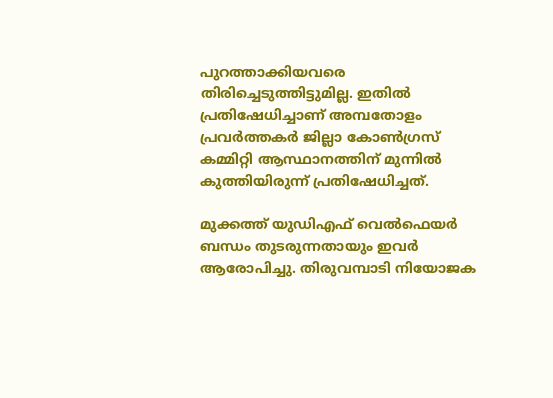പുറത്താക്കിയവരെ തിരിച്ചെടുത്തിട്ടുമില്ല. ഇതില്‍ പ്രതിഷേധിച്ചാണ് അമ്പതോളം പ്രവര്‍ത്തകര്‍ ജില്ലാ കോണ്‍ഗ്രസ് കമ്മിറ്റി ആസ്ഥാനത്തിന് മുന്നില്‍ കുത്തിയിരുന്ന് പ്രതിഷേധിച്ചത്.

മുക്കത്ത് യുഡിഎഫ് വെല്‍ഫെയര്‍ ബന്ധം തുടരുന്നതായും ഇവര്‍ ആരോപിച്ചു. തിരുവമ്പാടി നിയോജക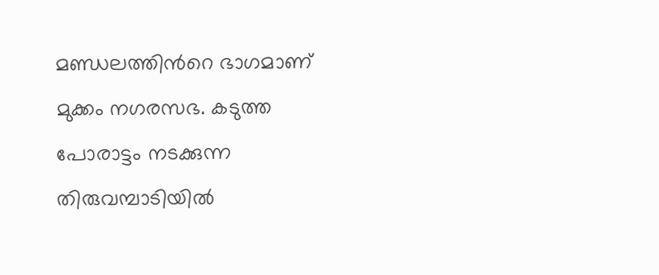മണ്ഡലത്തിന്‍റെ ഭാഗമാണ് മുക്കം നഗരസഭ. കടുത്ത പോരാട്ടം നടക്കുന്ന തിരുവമ്പാടിയില്‍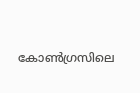കോണ്‍ഗ്രസിലെ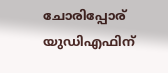ചോരിപ്പോര് യുഡിഎഫിന്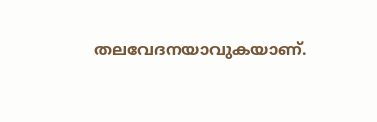തലവേദനയാവുകയാണ്.